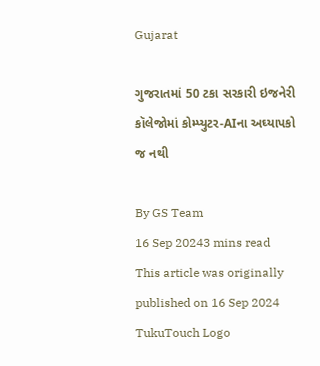Gujarat

ગુજરાતમાં 50 ટકા સરકારી ઇજનેરી કૉલેજોમાં કોમ્પ્યુટર-AIના અઘ્યાપકો જ નથી

By GS Team
16 Sep 20243 mins read
This article was originally published on 16 Sep 2024
TukuTouch Logo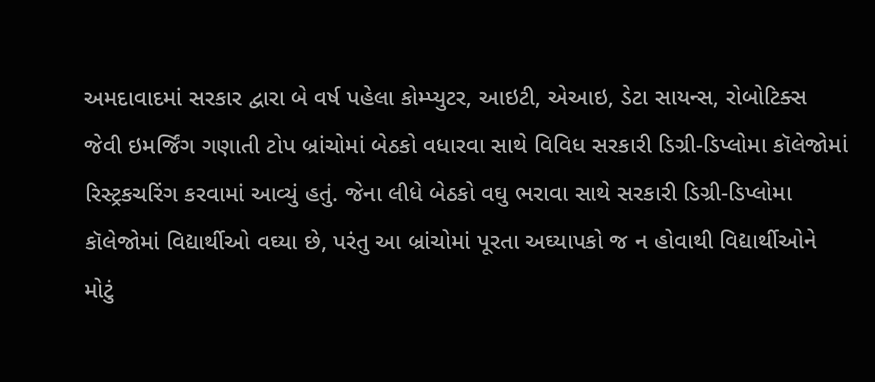અમદાવાદમાં સરકાર દ્વારા બે વર્ષ પહેલા કોમ્પ્યુટર, આઇટી, એઆઇ, ડેટા સાયન્સ, રોબોટિક્સ જેવી ઇમર્જિંગ ગણાતી ટોપ બ્રાંચોમાં બેઠકો વધારવા સાથે વિવિધ સરકારી ડિગ્રી-ડિપ્લોમા કૉલેજોમાં રિસ્ટ્રકચરિંગ કરવામાં આવ્યું હતું. જેના લીધે બેઠકો વઘુ ભરાવા સાથે સરકારી ડિગ્રી-ડિપ્લોમા કૉલેજોમાં વિદ્યાર્થીઓ વઘ્યા છે, પરંતુ આ બ્રાંચોમાં પૂરતા અઘ્યાપકો જ ન હોવાથી વિદ્યાર્થીઓને મોટું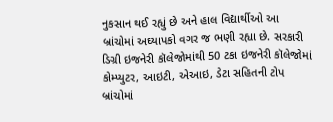નુકસાન થઈ રહ્યું છે અને હાલ વિદ્યાર્થીઓ આ બ્રાંચોમાં અઘ્યાપકો વગર જ ભણી રહ્યા છે. સરકારી ડિગ્રી ઇજનેરી કૉલેજોમાંથી 50 ટકા ઇજનેરી કૉલેજોમાં કોમ્પ્યુટર, આઇટી, એઆઇ, ડેટા સહિતની ટોપ બ્રાંચોમાં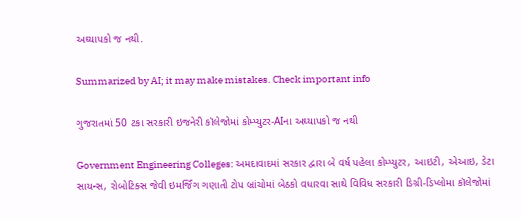અઘ્યાપકો જ નથી.

Summarized by AI; it may make mistakes. Check important info

ગુજરાતમાં 50 ટકા સરકારી ઇજનેરી કૉલેજોમાં કોમ્પ્યુટર-AIના અઘ્યાપકો જ નથી

Government Engineering Colleges: અમદાવાદમાં સરકાર દ્વારા બે વર્ષ પહેલા કોમ્પ્યુટર, આઇટી, એઆઇ, ડેટા સાયન્સ, રોબોટિક્સ જેવી ઇમર્જિંગ ગણાતી ટોપ બ્રાંચોમાં બેઠકો વધારવા સાથે વિવિધ સરકારી ડિગ્રી-ડિપ્લોમા કૉલેજોમાં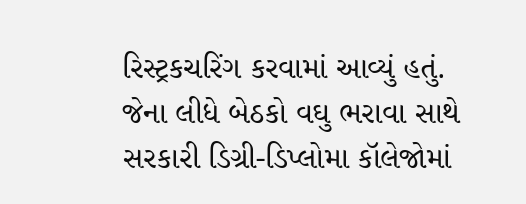રિસ્ટ્રકચરિંગ કરવામાં આવ્યું હતું. જેના લીધે બેઠકો વઘુ ભરાવા સાથે સરકારી ડિગ્રી-ડિપ્લોમા કૉલેજોમાં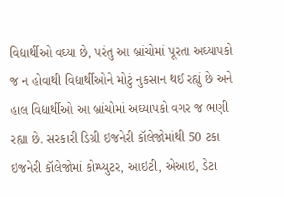વિદ્યાર્થીઓ વઘ્યા છે, પરંતુ આ બ્રાંચોમાં પૂરતા અઘ્યાપકો જ ન હોવાથી વિદ્યાર્થીઓને મોટું નુકસાન થઈ રહ્યું છે અને હાલ વિદ્યાર્થીઓ આ બ્રાંચોમાં અઘ્યાપકો વગર જ ભણી રહ્યા છે. સરકારી ડિગ્રી ઇજનેરી કૉલેજોમાંથી 50 ટકા ઇજનેરી કૉલેજોમાં કોમ્પ્યુટર, આઇટી, એઆઇ, ડેટા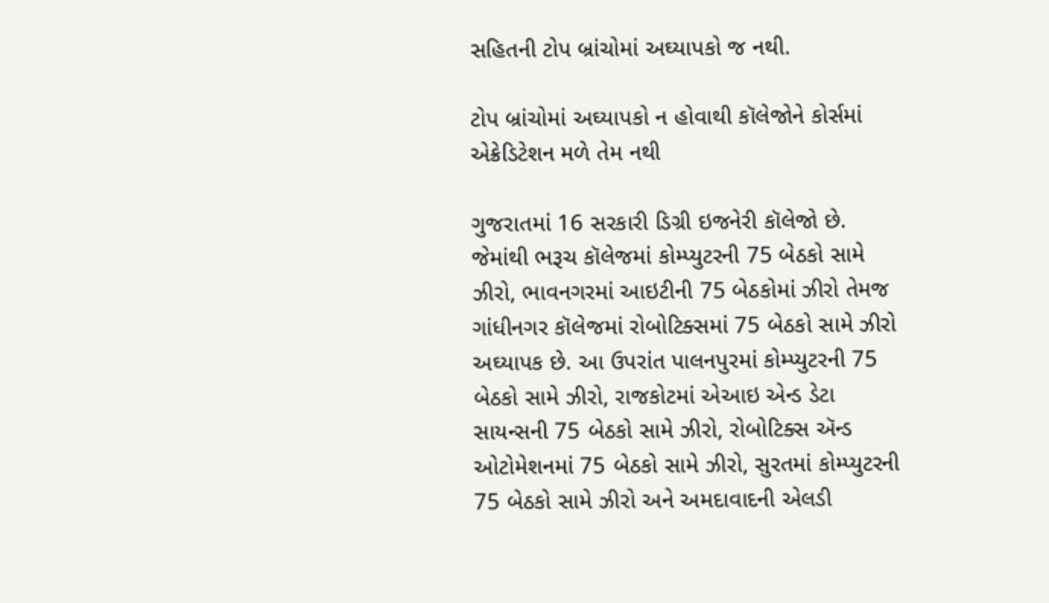સહિતની ટોપ બ્રાંચોમાં અઘ્યાપકો જ નથી.

ટોપ બ્રાંચોમાં અઘ્યાપકો ન હોવાથી કૉલેજોને કોર્સમાં એક્રેડિટેશન મળે તેમ નથી

ગુજરાતમાં 16 સરકારી ડિગ્રી ઇજનેરી કૉલેજો છે. જેમાંથી ભરૂચ કૉલેજમાં કોમ્પ્યુટરની 75 બેઠકો સામે ઝીરો, ભાવનગરમાં આઇટીની 75 બેઠકોમાં ઝીરો તેમજ ગાંધીનગર કૉલેજમાં રોબોટિક્સમાં 75 બેઠકો સામે ઝીરો અઘ્યાપક છે. આ ઉપરાંત પાલનપુરમાં કોમ્પ્યુટરની 75 બેઠકો સામે ઝીરો, રાજકોટમાં એઆઇ એન્ડ ડેટા સાયન્સની 75 બેઠકો સામે ઝીરો, રોબોટિક્સ ઍન્ડ ઓટોમેશનમાં 75 બેઠકો સામે ઝીરો, સુરતમાં કોમ્પ્યુટરની 75 બેઠકો સામે ઝીરો અને અમદાવાદની એલડી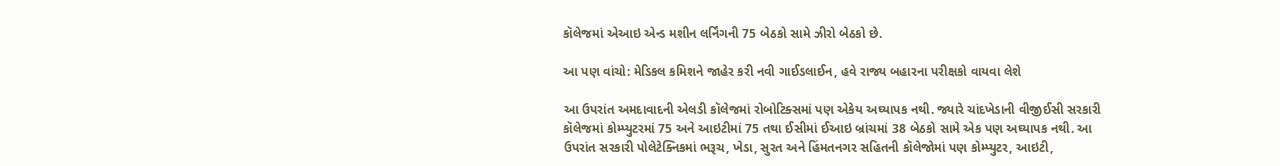કૉલેજમાં એઆઇ એન્ડ મશીન લર્નિંગની 75 બેઠકો સામે ઝીરો બેઠકો છે.

આ પણ વાંચો: મેડિકલ કમિશને જાહેર કરી નવી ગાઈડલાઈન, હવે રાજ્ય બહારના પરીક્ષકો વાયવા લેશે

આ ઉપરાંત અમદાવાદની એલડી કૉલેજમાં રોબોટિક્સમાં પણ એકેય અઘ્યાપક નથી. જ્યારે ચાંદખેડાની વીજીઈસી સરકારી કૉલેજમાં કોમ્પ્યુટરમાં 75 અને આઇટીમાં 75 તથા ઈસીમાં ઈઆઇ બ્રાંચમાં 38 બેઠકો સામે એક પણ અઘ્યાપક નથી. આ ઉપરાંત સરકારી પોલેટેક્નિકમાં ભરૂચ, ખેડા, સુરત અને હિંમતનગર સહિતની કૉલેજોમાં પણ કોમ્પ્યુટર, આઇટી,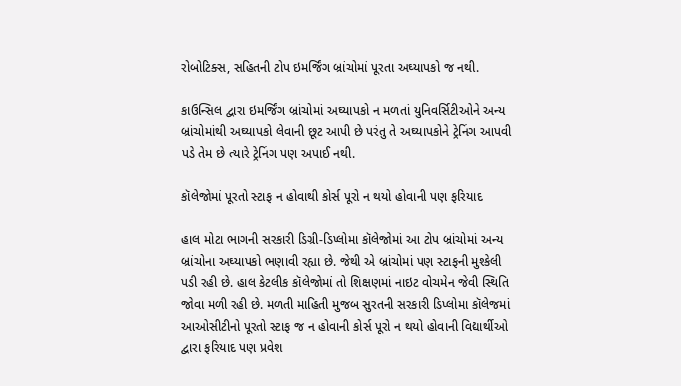રોબોટિક્સ, સહિતની ટોપ ઇમર્જિંગ બ્રાંચોમાં પૂરતા અઘ્યાપકો જ નથી.

કાઉન્સિલ દ્વારા ઇમર્જિંગ બ્રાંચોમાં અઘ્યાપકો ન મળતાં યુનિવર્સિટીઓને અન્ય બ્રાંચોમાંથી અઘ્યાપકો લેવાની છૂટ આપી છે પરંતુ તે અઘ્યાપકોને ટ્રેનિંગ આપવી પડે તેમ છે ત્યારે ટ્રેનિંગ પણ અપાઈ નથી.

કૉલેજોમાં પૂરતો સ્ટાફ ન હોવાથી કોર્સ પૂરો ન થયો હોવાની પણ ફરિયાદ

હાલ મોટા ભાગની સરકારી ડિગ્રી-ડિપ્લોમા કૉલેજોમાં આ ટોપ બ્રાંચોમાં અન્ય બ્રાંચોના અઘ્યાપકો ભણાવી રહ્યા છે. જેથી એ બ્રાંચોમાં પણ સ્ટાફની મુશ્કેલી પડી રહી છે. હાલ કેટલીક કૉલેજોમાં તો શિક્ષણમાં નાઇટ વોચમેન જેવી સ્થિતિ જોવા મળી રહી છે. મળતી માહિતી મુજબ સુરતની સરકારી ડિપ્લોમા કૉલેજમાં આઓસીટીનો પૂરતો સ્ટાફ જ ન હોવાની કોર્સ પૂરો ન થયો હોવાની વિદ્યાર્થીઓ દ્વારા ફરિયાદ પણ પ્રવેશ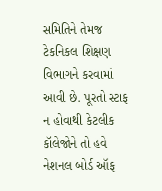સમિતિને તેમજ ટેકનિકલ શિક્ષણ વિભાગને કરવામાં આવી છે. પૂરતો સ્ટાફ ન હોવાથી કેટલીક કૉલેજોને તો હવે નેશનલ બોર્ડ ઑફ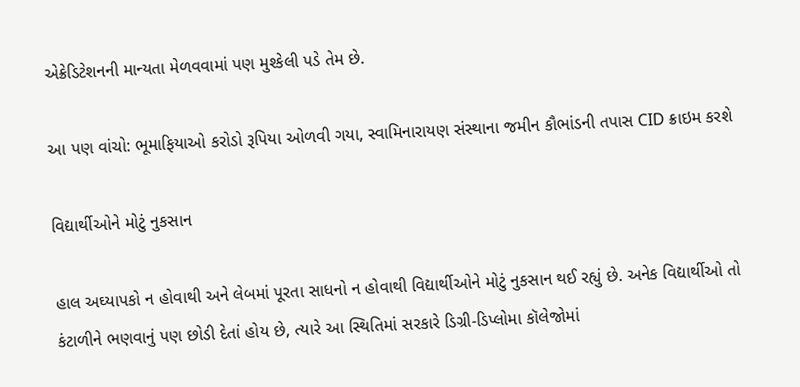એક્રેડિટેશનની માન્યતા મેળવવામાં પણ મુશ્કેલી પડે તેમ છે.

આ પણ વાંચો: ભૂમાફિયાઓ કરોડો રૂપિયા ઓળવી ગયા, સ્વામિનારાયણ સંસ્થાના જમીન કૌભાંડની તપાસ CID ક્રાઇમ કરશે

વિદ્યાર્થીઓને મોટું નુકસાન

હાલ અઘ્યાપકો ન હોવાથી અને લેબમાં પૂરતા સાધનો ન હોવાથી વિદ્યાર્થીઓને મોટું નુકસાન થઈ રહ્યું છે. અનેક વિદ્યાર્થીઓ તો કંટાળીને ભણવાનું પણ છોડી દેતાં હોય છે, ત્યારે આ સ્થિતિમાં સરકારે ડિગ્રી-ડિપ્લોમા કૉલેજોમાં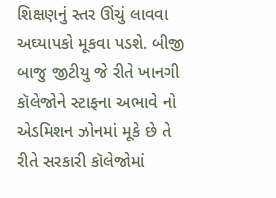શિક્ષણનું સ્તર ઊંચું લાવવા અઘ્યાપકો મૂકવા પડશે. બીજી બાજુ જીટીયુ જે રીતે ખાનગી કૉલેજોને સ્ટાફના અભાવે નો એડમિશન ઝોનમાં મૂકે છે તે રીતે સરકારી કૉલેજોમાં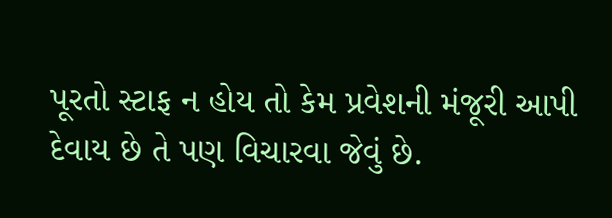પૂરતો સ્ટાફ ન હોય તો કેમ પ્રવેશની મંજૂરી આપી દેવાય છે તે પણ વિચારવા જેવું છે.